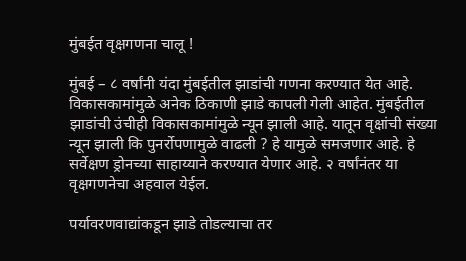मुंबईत वृक्षगणना चालू !

मुंबई – ८ वर्षांनी यंदा मुंबईतील झाडांची गणना करण्यात येत आहे. विकासकामांमुळे अनेक ठिकाणी झाडे कापली गेली आहेत. मुंबईतील झाडांची उंचीही विकासकामांमुळे न्यून झाली आहे. यातून वृक्षांची संख्या न्यून झाली कि पुनर्रोपणामुळे वाढली ? हे यामुळे समजणार आहे. हे सर्वेक्षण ड्रोनच्या साहाय्याने करण्यात येणार आहे. २ वर्षांनंतर या वृक्षगणनेचा अहवाल येईल.

पर्यावरणवाद्यांकडून झाडे तोडल्याचा तर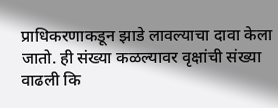प्राधिकरणाकडून झाडे लावल्याचा दावा केला जातो. ही संख्या कळल्यावर वृक्षांची संख्या वाढली कि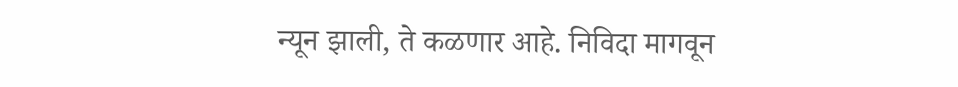न्यून झाली, ते कळणार आहे. निविदा मागवून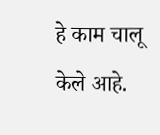हे काम चालू केले आहे.